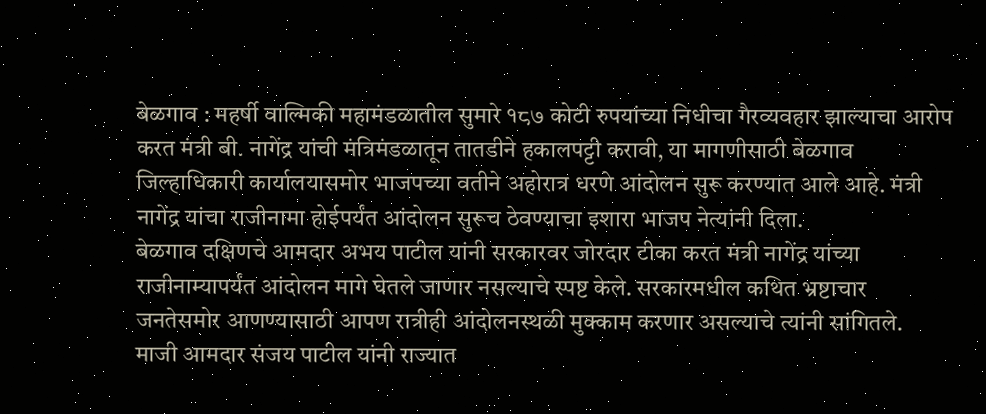बेळगाव : महर्षी वाल्मिकी महामंडळातील सुमारे १८७ कोटी रुपयांच्या निधीचा गैरव्यवहार झाल्याचा आरोप करत मंत्री बी. नागेंद्र यांची मंत्रिमंडळातून तातडीने हकालपट्टी करावी, या मागणीसाठी बेळगाव जिल्हाधिकारी कार्यालयासमोर भाजपच्या वतीने अहोरात्र धरणे आंदोलन सुरू करण्यात आले आहे. मंत्री नागेंद्र यांचा राजीनामा होईपर्यंत आंदोलन सुरूच ठेवण्याचा इशारा भाजप नेत्यांनी दिला.
बेळगाव दक्षिणचे आमदार अभय पाटील यांनी सरकारवर जोरदार टीका करत मंत्री नागेंद्र यांच्या राजीनाम्यापर्यंत आंदोलन मागे घेतले जाणार नसल्याचे स्पष्ट केले. सरकारमधील कथित भ्रष्टाचार जनतेसमोर आणण्यासाठी आपण रात्रीही आंदोलनस्थळी मुक्काम करणार असल्याचे त्यांनी सांगितले.
माजी आमदार संजय पाटील यांनी राज्यात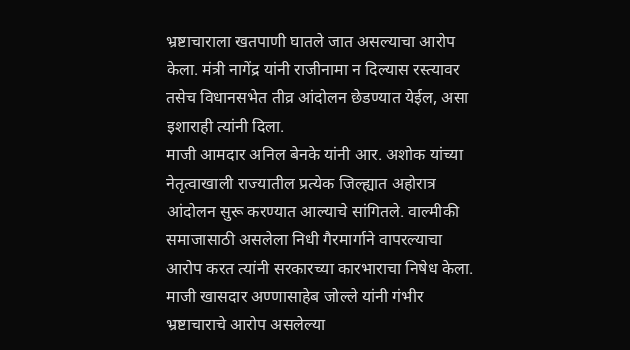भ्रष्टाचाराला खतपाणी घातले जात असल्याचा आरोप केला. मंत्री नागेंद्र यांनी राजीनामा न दिल्यास रस्त्यावर तसेच विधानसभेत तीव्र आंदोलन छेडण्यात येईल, असा इशाराही त्यांनी दिला.
माजी आमदार अनिल बेनके यांनी आर. अशोक यांच्या नेतृत्वाखाली राज्यातील प्रत्येक जिल्ह्यात अहोरात्र आंदोलन सुरू करण्यात आल्याचे सांगितले. वाल्मीकी समाजासाठी असलेला निधी गैरमार्गाने वापरल्याचा आरोप करत त्यांनी सरकारच्या कारभाराचा निषेध केला.
माजी खासदार अण्णासाहेब जोल्ले यांनी गंभीर भ्रष्टाचाराचे आरोप असलेल्या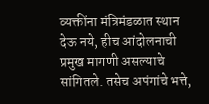व्यक्तींना मंत्रिमंडळात स्थान देऊ नये, हीच आंदोलनाची प्रमुख मागणी असल्याचे सांगितले. तसेच अपंगांचे भत्ते,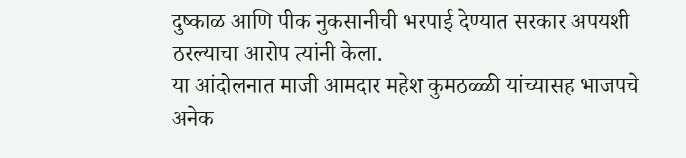दुष्काळ आणि पीक नुकसानीची भरपाई देण्यात सरकार अपयशी ठरल्याचा आरोप त्यांनी केला.
या आंदोलनात माजी आमदार महेश कुमठळ्ळी यांच्यासह भाजपचे अनेक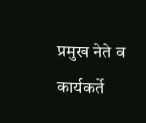प्रमुख नेते व कार्यकर्ते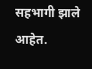सहभागी झाले आहेत.